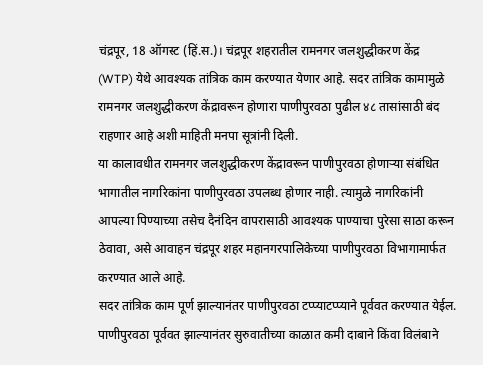चंद्रपूर, 18 ऑगस्ट (हिं.स.)। चंद्रपूर शहरातील रामनगर जलशुद्धीकरण केंद्र (WTP) येथे आवश्यक तांत्रिक काम करण्यात येणार आहे. सदर तांत्रिक कामामुळे रामनगर जलशुद्धीकरण केंद्रावरून होणारा पाणीपुरवठा पुढील ४८ तासांसाठी बंद राहणार आहे अशी माहिती मनपा सूत्रांनी दिली.
या कालावधीत रामनगर जलशुद्धीकरण केंद्रावरून पाणीपुरवठा होणाऱ्या संबंधित भागातील नागरिकांना पाणीपुरवठा उपलब्ध होणार नाही. त्यामुळे नागरिकांनी आपल्या पिण्याच्या तसेच दैनंदिन वापरासाठी आवश्यक पाण्याचा पुरेसा साठा करून ठेवावा, असे आवाहन चंद्रपूर शहर महानगरपालिकेच्या पाणीपुरवठा विभागामार्फत करण्यात आले आहे.
सदर तांत्रिक काम पूर्ण झाल्यानंतर पाणीपुरवठा टप्प्याटप्प्याने पूर्ववत करण्यात येईल. पाणीपुरवठा पूर्ववत झाल्यानंतर सुरुवातीच्या काळात कमी दाबाने किंवा विलंबाने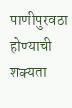पाणीपुरवठा होण्याची शक्यता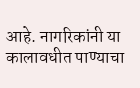आहे. नागरिकांनी या कालावधीत पाण्याचा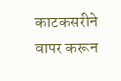काटकसरीने वापर करून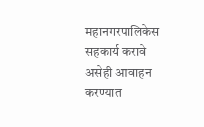महानगरपालिकेस सहकार्य करावे असेही आवाहन करण्यात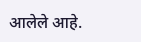आलेले आहे.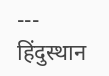---
हिंदुस्थान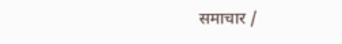समाचार /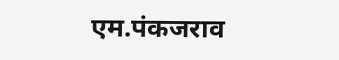एम.पंकजराव